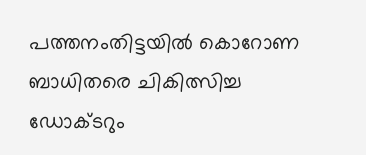പത്തനംതിട്ടയിൽ കൊറോണ ബാധിതരെ ചികിത്സിച്ച ഡോക്ടറും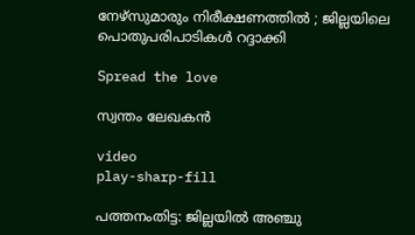നേഴ്‌സുമാരും നിരീക്ഷണത്തിൽ ; ജില്ലയിലെ പൊതുപരിപാടികൾ റദ്ദാക്കി

Spread the love

സ്വന്തം ലേഖകൻ

video
play-sharp-fill

പത്തനംതിട്ട: ജില്ലയിൽ അഞ്ചു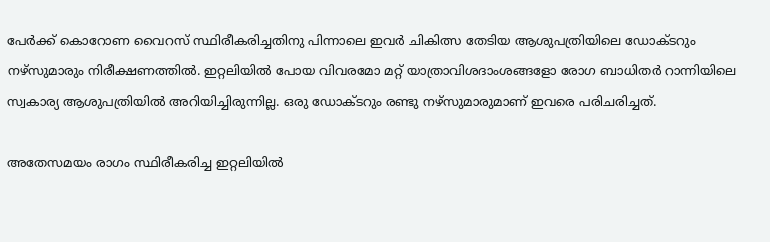പേർക്ക് കൊറോണ വൈറസ് സ്ഥിരീകരിച്ചതിനു പിന്നാലെ ഇവർ ചികിത്സ തേടിയ ആശുപത്രിയിലെ ഡോക്ടറും നഴ്‌സുമാരും നിരീക്ഷണത്തിൽ. ഇറ്റലിയിൽ പോയ വിവരമോ മറ്റ് യാത്രാവിശദാംശങ്ങളോ രോഗ ബാധിതർ റാന്നിയിലെ സ്വകാര്യ ആശുപത്രിയിൽ അറിയിച്ചിരുന്നില്ല. ഒരു ഡോക്ടറും രണ്ടു നഴ്‌സുമാരുമാണ് ഇവരെ പരിചരിച്ചത്.

അതേസമയം രാഗം സ്ഥിരീകരിച്ച ഇറ്റലിയിൽ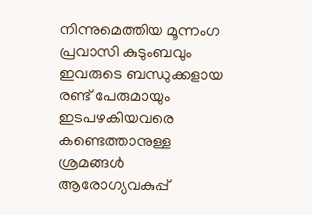നിന്നുമെത്തിയ മൂന്നംഗ പ്രവാസി കുടുംബവും ഇവരുടെ ബന്ധുക്കളായ രണ്ട് പേരുമായും ഇടപഴകിയവരെ കണ്ടെത്താനുള്ള ശ്രമങ്ങൾ ആരോഗ്യവകുപ്പ്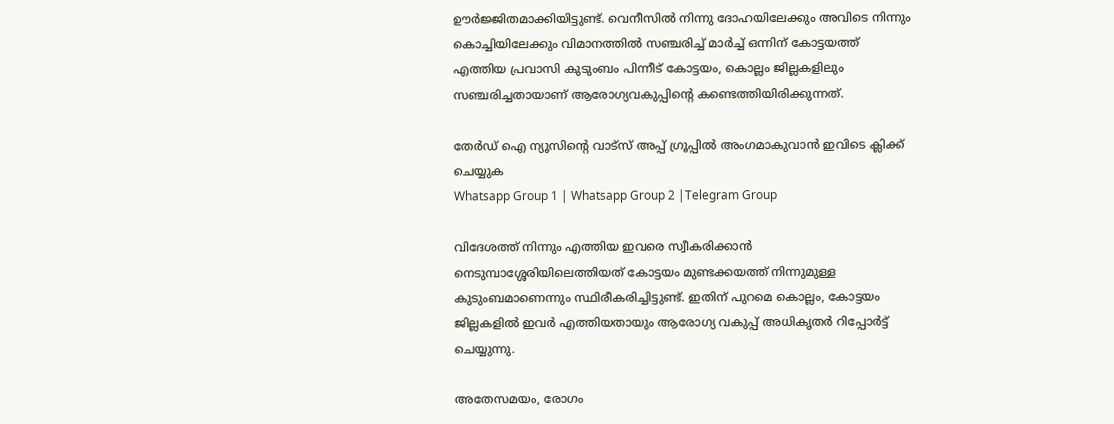ഊർജ്ജിതമാക്കിയിട്ടുണ്ട്. വെനീസിൽ നിന്നു ദോഹയിലേക്കും അവിടെ നിന്നും കൊച്ചിയിലേക്കും വിമാനത്തിൽ സഞ്ചരിച്ച് മാർച്ച് ഒന്നിന് കോട്ടയത്ത് എത്തിയ പ്രവാസി കുടുംബം പിന്നീട് കോട്ടയം, കൊല്ലം ജില്ലകളിലും സഞ്ചരിച്ചതായാണ് ആരോഗ്യവകുപ്പിന്റെ കണ്ടെത്തിയിരിക്കുന്നത്.

തേർഡ് ഐ ന്യൂസിന്റെ വാട്സ് അപ്പ് ഗ്രൂപ്പിൽ അംഗമാകുവാൻ ഇവിടെ ക്ലിക്ക് ചെയ്യുക
Whatsapp Group 1 | Whatsapp Group 2 |Telegram Group

വിദേശത്ത് നിന്നും എത്തിയ ഇവരെ സ്വീകരിക്കാൻ നെടുമ്പാശ്ശേരിയിലെത്തിയത് കോട്ടയം മുണ്ടക്കയത്ത് നിന്നുമുള്ള കുടുംബമാണെന്നും സ്ഥിരീകരിച്ചിട്ടുണ്ട്. ഇതിന് പുറമെ കൊല്ലം, കോട്ടയം ജില്ലകളിൽ ഇവർ എത്തിയതായും ആരോഗ്യ വകുപ്പ് അധികൃതർ റിപ്പോർട്ട് ചെയ്യുന്നു.

അതേസമയം, രോഗം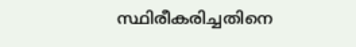സ്ഥിരീകരിച്ചതിനെ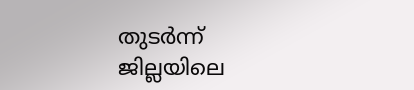തുടർന്ന് ജില്ലയിലെ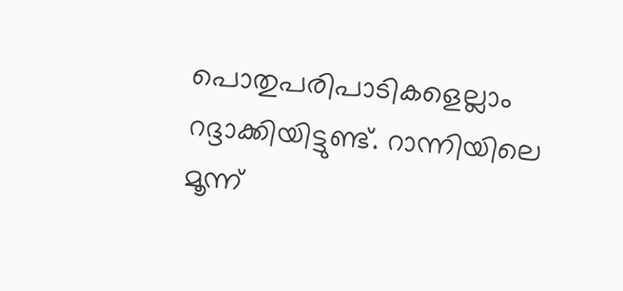പൊതുപരിപാടികളെല്ലാം റദ്ദാക്കിയിട്ടുണ്ട്. റാന്നിയിലെ മൂന്ന്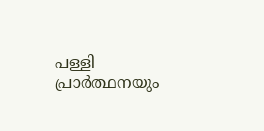പള്ളി പ്രാർത്ഥനയും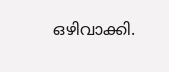ഒഴിവാക്കി.